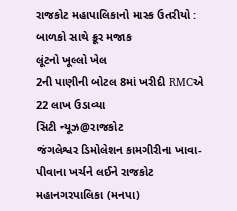રાજકોટ મહાપાલિકાનો માસ્ક ઉતરીયો : બાળકો સાથે ક્રૂર મજાક
લૂંટનો ખૂલ્લો ખેલ
2ની પાણીની બોટલ 8માં ખરીદી RMCએ 22 લાખ ઉડાવ્યા
સિટી ન્યૂઝ@રાજકોટ
જંગલેશ્વર ડિમોલેશન કામગીરીના ખાવા-પીવાના ખર્ચને લઈને રાજકોટ મહાનગરપાલિકા (મનપા)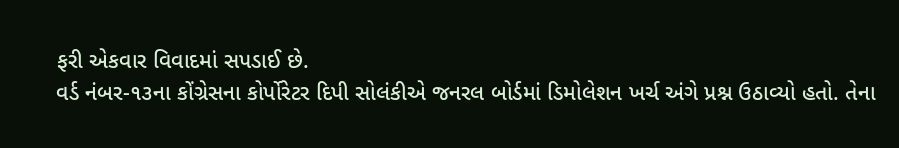ફરી એકવાર વિવાદમાં સપડાઈ છે.
વર્ડ નંબર-૧૩ના કોંગ્રેસના કોર્પોરેટર દિપી સોલંકીએ જનરલ બોર્ડમાં ડિમોલેશન ખર્ચ અંગે પ્રશ્ન ઉઠાવ્યો હતો. તેના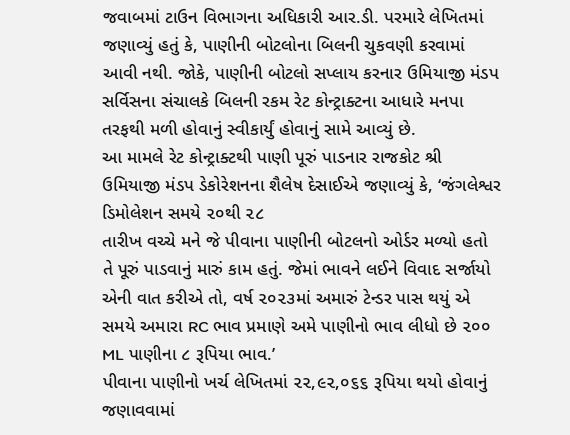જવાબમાં ટાઉન વિભાગના અધિકારી આર.ડી. પરમારે લેખિતમાં જણાવ્યું હતું કે, પાણીની બોટલોના બિલની ચુકવણી કરવામાં આવી નથી. જોકે, પાણીની બોટલો સપ્લાય કરનાર ઉમિયાજી મંડપ સર્વિસના સંચાલકે બિલની રકમ રેટ કોન્ટ્રાક્ટના આધારે મનપા તરફથી મળી હોવાનું સ્વીકાર્યું હોવાનું સામે આવ્યું છે.
આ મામલે રેટ કોન્ટ્રાક્ટથી પાણી પૂરું પાડનાર રાજકોટ શ્રી ઉમિયાજી મંડપ ડેકોરેશનના શૈલેષ દેસાઈએ જણાવ્યું કે, ‘જંગલેશ્વર ડિમોલેશન સમયે ૨૦થી ૨૮
તારીખ વચ્ચે મને જે પીવાના પાણીની બોટલનો ઓર્ડર મળ્યો હતો તે પૂરું પાડવાનું મારું કામ હતું. જેમાં ભાવને લઈને વિવાદ સર્જાયો એની વાત કરીએ તો, વર્ષ ૨૦૨૩માં અમારું ટેન્ડર પાસ થયું એ સમયે અમારા RC ભાવ પ્રમાણે અમે પાણીનો ભાવ લીધો છે ૨૦૦ ML પાણીના ૮ રૂપિયા ભાવ.’
પીવાના પાણીનો ખર્ચ લેખિતમાં ૨૨,૯૨,૦૬૬ રૂપિયા થયો હોવાનું જણાવવામાં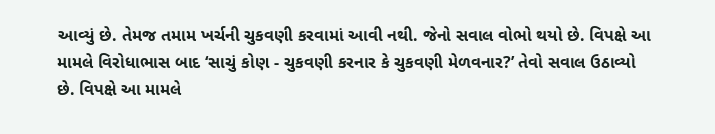આવ્યું છે. તેમજ તમામ ખર્ચની ચુકવણી કરવામાં આવી નથી. જેનો સવાલ વોભો થયો છે. વિપક્ષે આ મામલે વિરોધાભાસ બાદ ‘સાચું કોણ - ચુકવણી કરનાર કે ચુકવણી મેળવનાર?’ તેવો સવાલ ઉઠાવ્યો છે. વિપક્ષે આ મામલે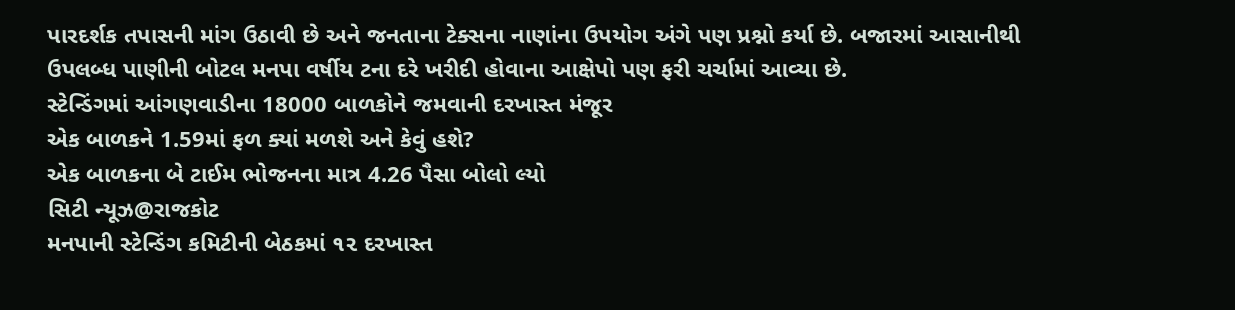પારદર્શક તપાસની માંગ ઉઠાવી છે અને જનતાના ટેક્સના નાણાંના ઉપયોગ અંગે પણ પ્રશ્નો કર્યા છે. બજારમાં આસાનીથી ઉપલબ્ધ પાણીની બોટલ મનપા વર્ષીય ટના દરે ખરીદી હોવાના આક્ષેપો પણ ફરી ચર્ચામાં આવ્યા છે.
સ્ટેન્ડિંગમાં આંગણવાડીના 18000 બાળકોને જમવાની દરખાસ્ત મંજૂર
એક બાળકને 1.59માં ફળ ક્યાં મળશે અને કેવું હશે?
એક બાળકના બે ટાઈમ ભોજનના માત્ર 4.26 પૈસા બોલો લ્યો
સિટી ન્યૂઝ@રાજકોટ
મનપાની સ્ટેન્ડિંગ કમિટીની બેઠકમાં ૧૨ દરખાસ્ત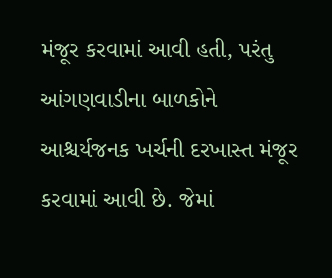મંજૂર કરવામાં આવી હતી, પરંતુ આંગણવાડીના બાળકોને આશ્ચર્યજનક ખર્ચની દરખાસ્ત મંજૂર કરવામાં આવી છે. જેમાં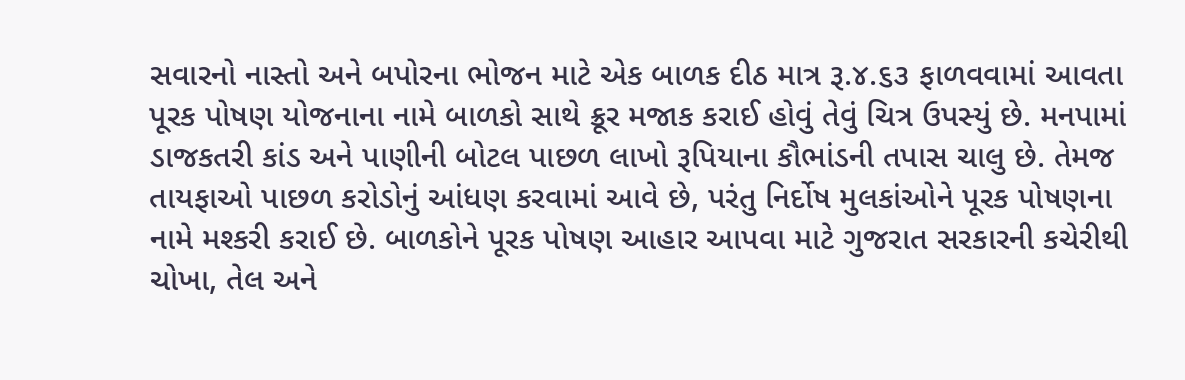સવારનો નાસ્તો અને બપોરના ભોજન માટે એક બાળક દીઠ માત્ર રૂ.૪.૬૩ ફાળવવામાં આવતા પૂરક પોષણ યોજનાના નામે બાળકો સાથે ક્રૂર મજાક કરાઈ હોવું તેવું ચિત્ર ઉપસ્યું છે. મનપામાં ડાજકતરી કાંડ અને પાણીની બોટલ પાછળ લાખો રૂપિયાના કૌભાંડની તપાસ ચાલુ છે. તેમજ તાયફાઓ પાછળ કરોડોનું આંધણ કરવામાં આવે છે, પરંતુ નિર્દોષ મુલકાંઓને પૂરક પોષણના નામે મશ્કરી કરાઈ છે. બાળકોને પૂરક પોષણ આહાર આપવા માટે ગુજરાત સરકારની કચેરીથી ચોખા, તેલ અને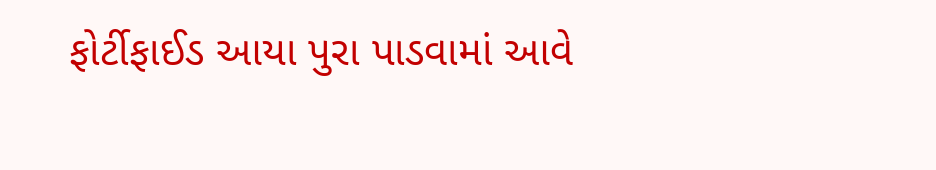ફોર્ટીફાઈડ આયા પુરા પાડવામાં આવે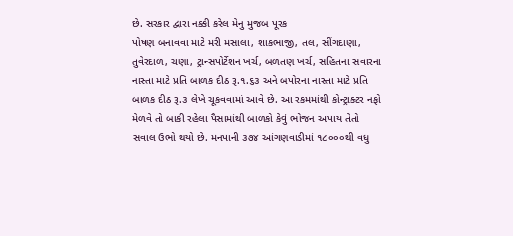છે. સરકાર દ્વારા નક્કી કરેલ મેનુ મુજબ પૂરક
પોષણ બનાવવા માટે મરી મસાલા, શાકભાજી, તલ, સીંગદાણા, તુવેરદાળ, ચણા, ટ્રાન્સપોર્ટેશન ખર્ચ, બળતણ ખર્ચ, સહિતના સવારના નાસ્તા માટે પ્રતિ બાળક દીઠ રૂ.૧.૬૩ અને બપોરના નાસ્તા માટે પ્રતિ બાળક દીઠ રૂ.૩ લેખે ચૂકવવામાં આવે છે. આ રકમમાંથી કોન્ટ્રાક્ટર નફો મેળવે તો બાકી રહેલા પૈસામાંથી બાળકો કેવું ભોજન અપાય તેતો સવાલ ઉભો થયો છે. મનપાની ૩૭૪ આંગણવાડીમાં ૧૮૦૦૦થી વધુ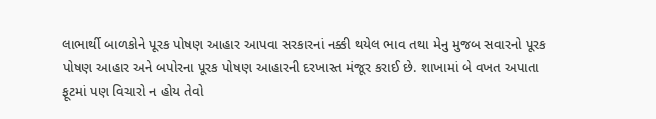લાભાર્થી બાળકોને પૂરક પોષણ આહાર આપવા સરકારનાં નક્કી થયેલ ભાવ તથા મેનુ મુજબ સવારનો પૂરક પોષણ આહાર અને બપોરના પૂરક પોષણ આહારની દરખાસ્ત મંજૂર કરાઈ છે. શાખામાં બે વખત અપાતા ફૂટમાં પણ વિચારો ન હોય તેવો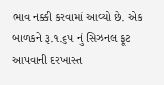ભાવ નક્કી કરવામાં આવ્યો છે. એક બાળકને રૂ.૧.૬૫ નું સિઝનલ ફૂટ આપવાની દરખાસ્ત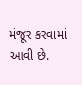મંજૂર કરવામાં આવી છે.